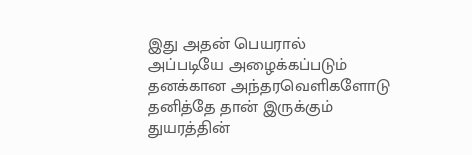இது அதன் பெயரால்
அப்படியே அழைக்கப்படும்
தனக்கான அந்தரவெளிகளோடு
தனித்தே தான் இருக்கும்
துயரத்தின்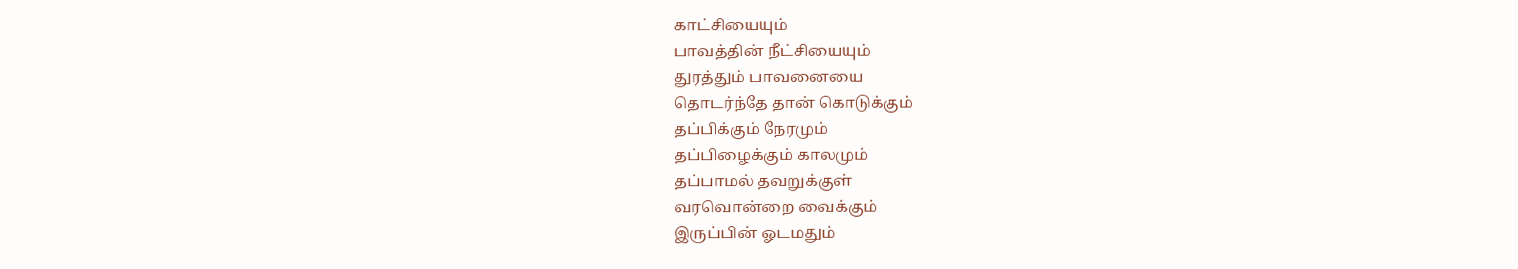காட்சியையும்
பாவத்தின் நீட்சியையும்
துரத்தும் பாவனையை
தொடர்ந்தே தான் கொடுக்கும்
தப்பிக்கும் நேரமும்
தப்பிழைக்கும் காலமும்
தப்பாமல் தவறுக்குள்
வரவொன்றை வைக்கும்
இருப்பின் ஓடமதும்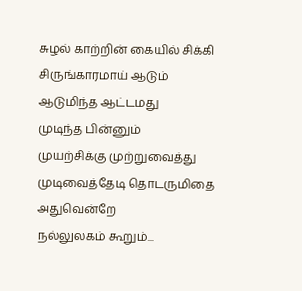சுழல் காற்றின் கையில் சிக்கி
சிருங்காரமாய் ஆடும்
ஆடுமிந்த ஆட்டமது
முடிந்த பின்னும்
முயற்சிக்கு முற்றுவைத்து
முடிவைத்தேடி தொடருமிதை
அதுவென்றே
நல்லுலகம் கூறும்...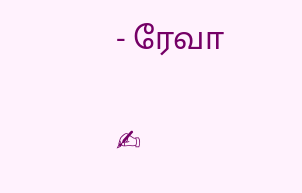- ரேவா

✍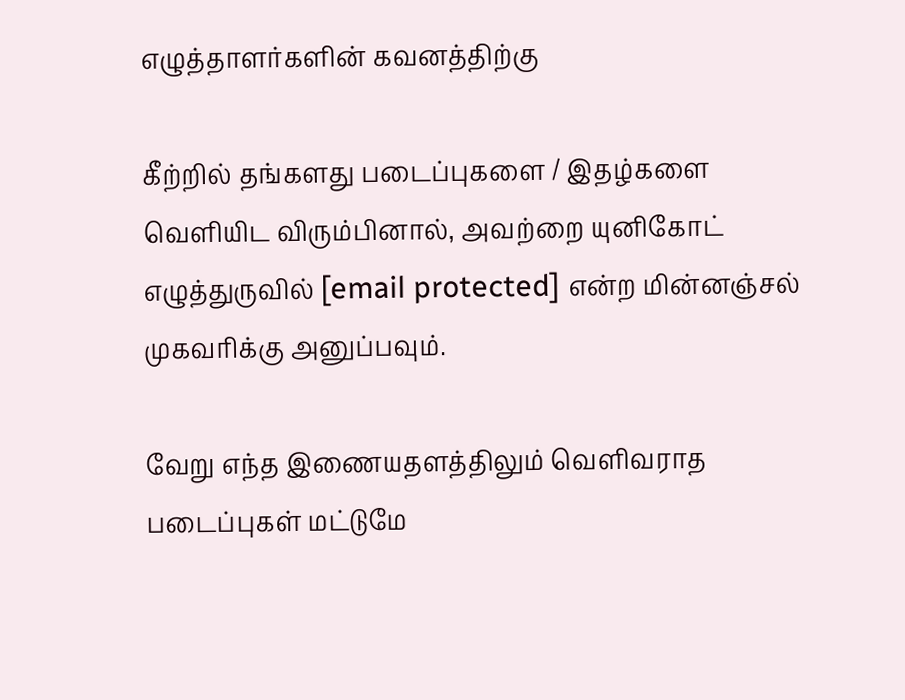எழுத்தாளர்களின் கவனத்திற்கு

கீற்றில் தங்களது படைப்புகளை / இதழ்களை வெளியிட விரும்பினால், அவற்றை யுனிகோட் எழுத்துருவில் [email protected] என்ற மின்னஞ்சல் முகவரிக்கு அனுப்பவும்.

வேறு எந்த இணையதளத்திலும் வெளிவராத படைப்புகள் மட்டுமே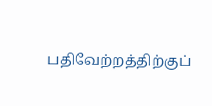பதிவேற்றத்திற்குப்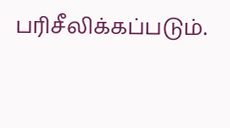பரிசீலிக்கப்படும்.